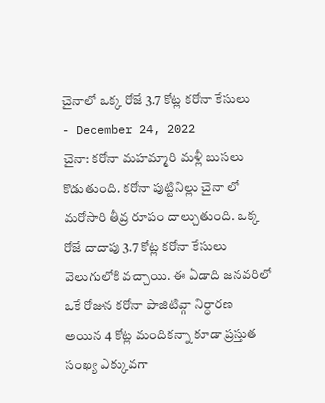చైనాలో ఒక్క రోజే 3.7 కోట్ల కరోనా కేసులు
- December 24, 2022
చైనా: కరోనా మహమ్మారి మళ్లీ బుసలు కొడుతుంది. కరోనా పుట్టినిల్లు చైనా లో మరోసారి తీవ్ర రూపం దాల్చుతుంది. ఒక్క రోజే దాదాపు 3.7 కోట్ల కరోనా కేసులు వెలుగులోకి వచ్చాయి. ఈ ఏడాది జనవరిలో ఒకే రోజున కరోనా పాజిటివ్గా నిర్ధారణ అయిన 4 కోట్ల మందికన్నా కూడా ప్రస్తుత సంఖ్య ఎక్కువగా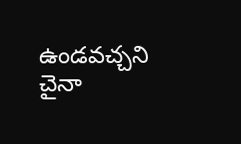ఉండవచ్చని చైనా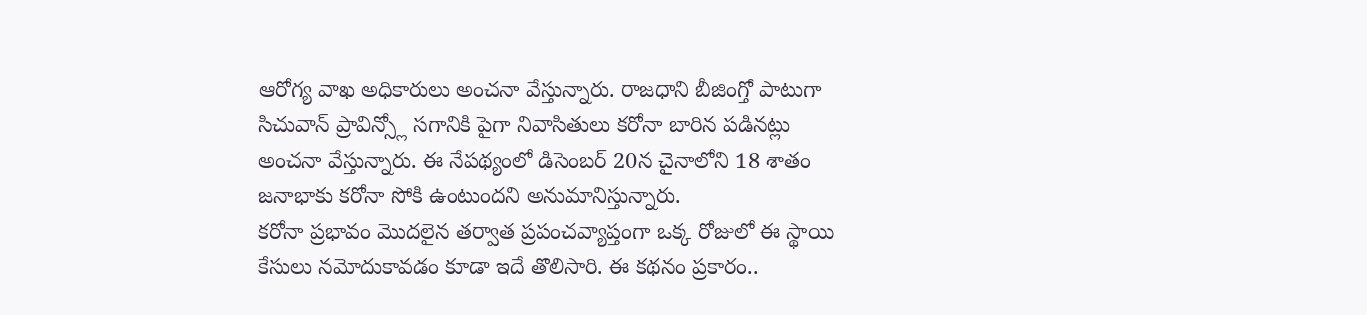ఆరోగ్య వాఖ అధికారులు అంచనా వేస్తున్నారు. రాజధాని బీజింగ్తో పాటుగా సిచువాన్ ప్రావిన్స్లో సగానికి పైగా నివాసితులు కరోనా బారిన పడినట్లు అంచనా వేస్తున్నారు. ఈ నేపథ్యంలో డిసెంబర్ 20న చైనాలోని 18 శాతం జనాభాకు కరోనా సోకి ఉంటుందని అనుమానిస్తున్నారు.
కరోనా ప్రభావం మొదలైన తర్వాత ప్రపంచవ్యాప్తంగా ఒక్క రోజులో ఈ స్థాయి కేసులు నమోదుకావడం కూడా ఇదే తొలిసారి. ఈ కథనం ప్రకారం..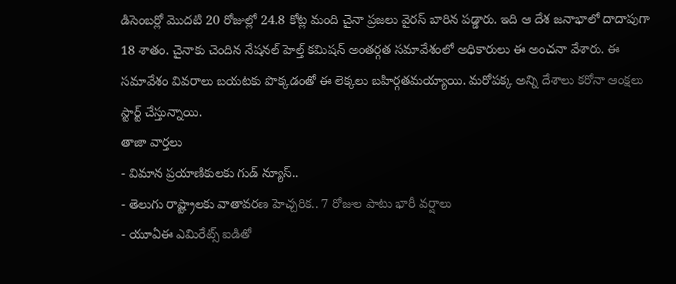డిసెంబర్లో మొదటి 20 రోజుల్లో 24.8 కోట్ల మంది చైనా ప్రజలు వైరస్ బారిన పడ్డారు. ఇది ఆ దేశ జనాభాలో దాదాపుగా 18 శాతం. చైనాకు చెందిన నేషనల్ హెల్త్ కమిషన్ అంతర్గత సమావేశంలో అధికారులు ఈ అంచనా వేశారు. ఈ సమావేశం వివరాలు బయటకు పొక్కడంతో ఈ లెక్కలు బహిర్గతమయ్యాయి. మరోపక్క అన్ని దేశాలు కరోనా ఆంక్షలు స్టార్ట్ చేస్తున్నాయి.
తాజా వార్తలు
- విమాన ప్రయాణికులకు గుడ్ న్యూస్..
- తెలుగు రాష్ట్రాలకు వాతావరణ హెచ్చరిక.. 7 రోజుల పాటు భారీ వర్షాలు
- యూఏఈ ఎమిరేట్స్ ఐడితో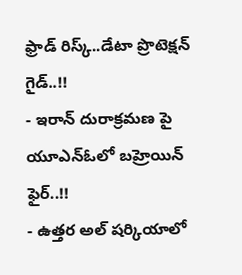ఫ్రాడ్ రిస్క్..డేటా ప్రొటెక్షన్ గైడ్..!!
- ఇరాన్ దురాక్రమణ పై యూఎన్ఓలో బహ్రెయిన్ ఫైర్..!!
- ఉత్తర అల్ షర్కియాలో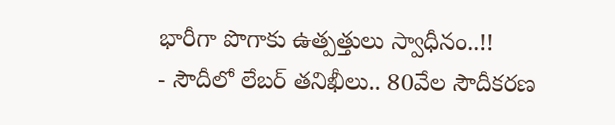భారీగా పొగాకు ఉత్పత్తులు స్వాధీనం..!!
- సౌదీలో లేబర్ తనిఖీలు.. 80వేల సౌదీకరణ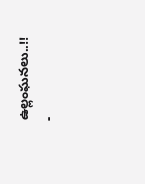ఉల్లంఘనలు..!!
-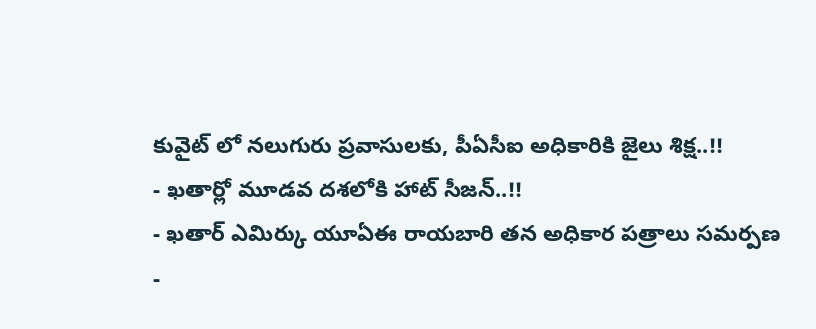కువైట్ లో నలుగురు ప్రవాసులకు, పీఏసీఐ అధికారికి జైలు శిక్ష..!!
- ఖతార్లో మూడవ దశలోకి హాట్ సీజన్..!!
- ఖతార్ ఎమిర్కు యూఏఈ రాయబారి తన అధికార పత్రాలు సమర్పణ
-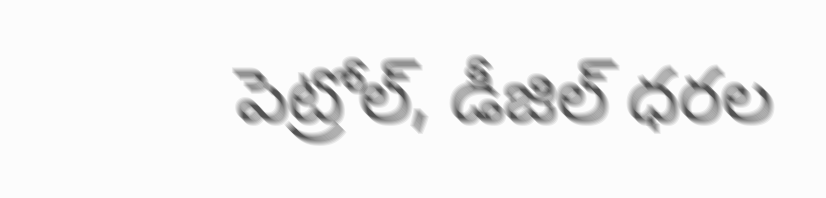పెట్రోల్, డీజిల్ ధరల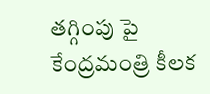తగ్గింపు పై కేంద్రమంత్రి కీలక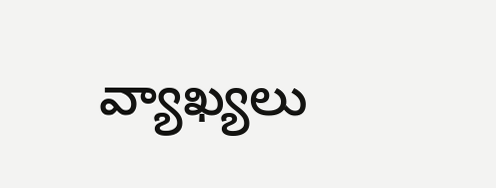వ్యాఖ్యలు